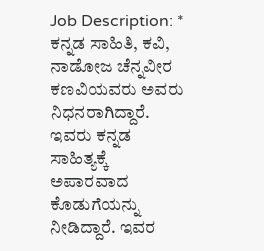Job Description: * ಕನ್ನಡ ಸಾಹಿತಿ, ಕವಿ, ನಾಡೋಜ ಚೆನ್ನವೀರ ಕಣವಿಯವರು ಅವರು ನಿಧನರಾಗಿದ್ದಾರೆ. ಇವರು ಕನ್ನಡ ಸಾಹಿತ್ಯಕ್ಕೆ ಅಪಾರವಾದ ಕೊಡುಗೆಯನ್ನು ನೀಡಿದ್ದಾರೆ. ಇವರ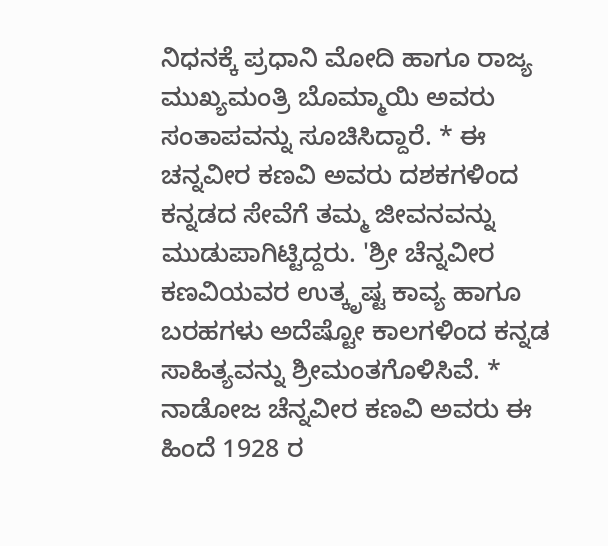ನಿಧನಕ್ಕೆ ಪ್ರಧಾನಿ ಮೋದಿ ಹಾಗೂ ರಾಜ್ಯ ಮುಖ್ಯಮಂತ್ರಿ ಬೊಮ್ಮಾಯಿ ಅವರು ಸಂತಾಪವನ್ನು ಸೂಚಿಸಿದ್ದಾರೆ. * ಈ ಚನ್ನವೀರ ಕಣವಿ ಅವರು ದಶಕಗಳಿಂದ ಕನ್ನಡದ ಸೇವೆಗೆ ತಮ್ಮ ಜೀವನವನ್ನು ಮುಡುಪಾಗಿಟ್ಟಿದ್ದರು. 'ಶ್ರೀ ಚೆನ್ನವೀರ ಕಣವಿಯವರ ಉತ್ಕೃಷ್ಟ ಕಾವ್ಯ ಹಾಗೂ ಬರಹಗಳು ಅದೆಷ್ಟೋ ಕಾಲಗಳಿಂದ ಕನ್ನಡ ಸಾಹಿತ್ಯವನ್ನು ಶ್ರೀಮಂತಗೊಳಿಸಿವೆ. * ನಾಡೋಜ ಚೆನ್ನವೀರ ಕಣವಿ ಅವರು ಈ ಹಿಂದೆ 1928 ರ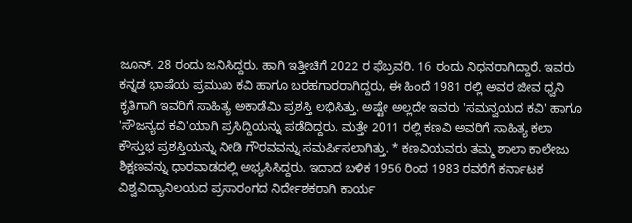ಜೂನ್. 28 ರಂದು ಜನಿಸಿದ್ದರು. ಹಾಗಿ ಇತ್ತೀಚಿಗೆ 2022 ರ ಫೆಬ್ರವರಿ. 16 ರಂದು ನಿಧನರಾಗಿದ್ದಾರೆ. ಇವರು ಕನ್ನಡ ಭಾಷೆಯ ಪ್ರಮುಖ ಕವಿ ಹಾಗೂ ಬರಹಗಾರರಾಗಿದ್ದರು, ಈ ಹಿಂದೆ 1981 ರಲ್ಲಿ ಅವರ ಜೀವ ಧ್ವನಿ ಕೃತಿಗಾಗಿ ಇವರಿಗೆ ಸಾಹಿತ್ಯ ಅಕಾಡೆಮಿ ಪ್ರಶಸ್ತಿ ಲಭಿಸಿತ್ತು. ಅಷ್ಟೇ ಅಲ್ಲದೇ ಇವರು 'ಸಮನ್ವಯದ ಕವಿ' ಹಾಗೂ 'ಸೌಜನ್ಯದ ಕವಿ'ಯಾಗಿ ಪ್ರಸಿದ್ದಿಯನ್ನು ಪಡೆದಿದ್ದರು. ಮತ್ತೇ 2011 ರಲ್ಲಿ ಕಣವಿ ಅವರಿಗೆ ಸಾಹಿತ್ಯ ಕಲಾ ಕೌಸ್ತುಭ ಪ್ರಶಸ್ತಿಯನ್ನು ನೀಡಿ ಗೌರವವನ್ನು ಸಮರ್ಪಿಸಲಾಗಿತ್ತು. * ಕಣವಿಯವರು ತಮ್ಮ ಶಾಲಾ ಕಾಲೇಜು ಶಿಕ್ಷಣವನ್ನು ಧಾರವಾಡದಲ್ಲಿ ಅಭ್ಯಸಿಸಿದ್ದರು. ಇದಾದ ಬಳಿಕ 1956 ರಿಂದ 1983 ರವರೆಗೆ ಕರ್ನಾಟಕ ವಿಶ್ವವಿದ್ಯಾನಿಲಯದ ಪ್ರಸಾರಂಗದ ನಿರ್ದೇಶಕರಾಗಿ ಕಾರ್ಯ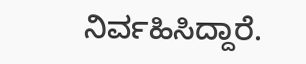ನಿರ್ವಹಿಸಿದ್ದಾರೆ.